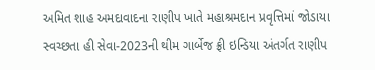અમિત શાહ અમદાવાદના રાણીપ ખાતે મહાશ્રમદાન પ્રવૃત્તિમાં જોડાયા
સ્વચ્છતા હી સેવા-2023ની થીમ ગાર્બેજ ફ્રી ઇન્ડિયા અંતર્ગત રાણીપ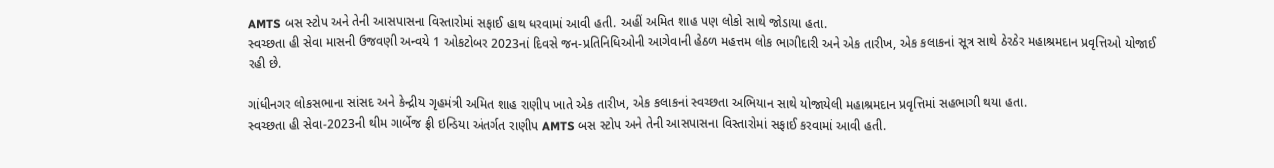AMTS બસ સ્ટોપ અને તેની આસપાસના વિસ્તારોમાં સફાઈ હાથ ધરવામાં આવી હતી. અહીં અમિત શાહ પણ લોકો સાથે જોડાયા હતા.
સ્વચ્છતા હી સેવા માસની ઉજવણી અન્વયે 1 ઓકટોબર 2023નાં દિવસે જન-પ્રતિનિધિઓની આગેવાની હેઠળ મહત્તમ લોક ભાગીદારી અને એક તારીખ, એક કલાકનાં સૂત્ર સાથે ઠેરઠેર મહાશ્રમદાન પ્રવૃત્તિઓ યોજાઈ રહી છે.

ગાંધીનગર લોકસભાના સાંસદ અને કેન્દ્રીય ગૃહમંત્રી અમિત શાહ રાણીપ ખાતે એક તારીખ, એક કલાકનાં સ્વચ્છતા અભિયાન સાથે યોજાયેલી મહાશ્રમદાન પ્રવૃત્તિમાં સહભાગી થયા હતા.
સ્વચ્છતા હી સેવા-2023ની થીમ ગાર્બેજ ફ્રી ઇન્ડિયા અંતર્ગત રાણીપ AMTS બસ સ્ટોપ અને તેની આસપાસના વિસ્તારોમાં સફાઈ કરવામાં આવી હતી.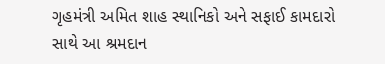ગૃહમંત્રી અમિત શાહ સ્થાનિકો અને સફાઈ કામદારો સાથે આ શ્રમદાન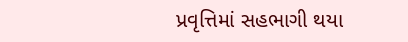પ્રવૃત્તિમાં સહભાગી થયા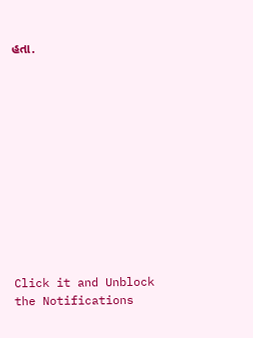હતા.












Click it and Unblock the Notifications